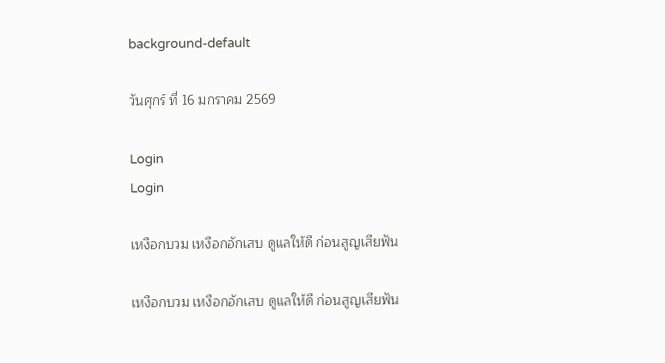background-default

วันศุกร์ ที่ 16 มกราคม 2569

Login
Login

เหงือกบวม เหงือกอักเสบ ดูแลให้ดี ก่อนสูญเสียฟัน

เหงือกบวม เหงือกอักเสบ ดูแลให้ดี ก่อนสูญเสียฟัน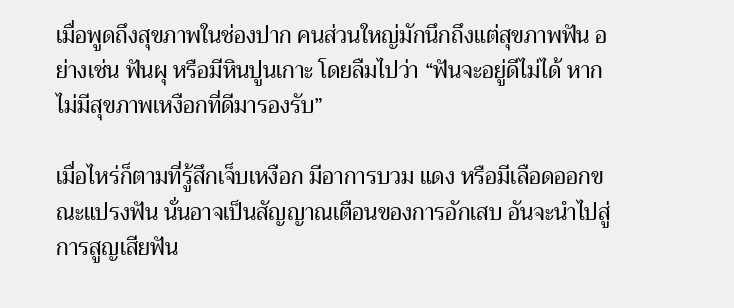เมื่อพูดถึงสุขภาพในช่องปาก คนส่วนใหญ่มักนึกถึงแต่สุขภาพฟัน อย่างเช่น ฟันผุ หรือมีหินปูนเกาะ โดยลืมไปว่า “ฟันจะอยู่ดีไม่ได้ หากไม่มีสุขภาพเหงือกที่ดีมารองรับ”

เมื่อไหร่ก็ตามที่รู้สึกเจ็บเหงือก มีอาการบวม แดง หรือมีเลือดออกขณะแปรงฟัน นั่นอาจเป็นสัญญาณเตือนของการอักเสบ อันจะนำไปสู่การสูญเสียฟัน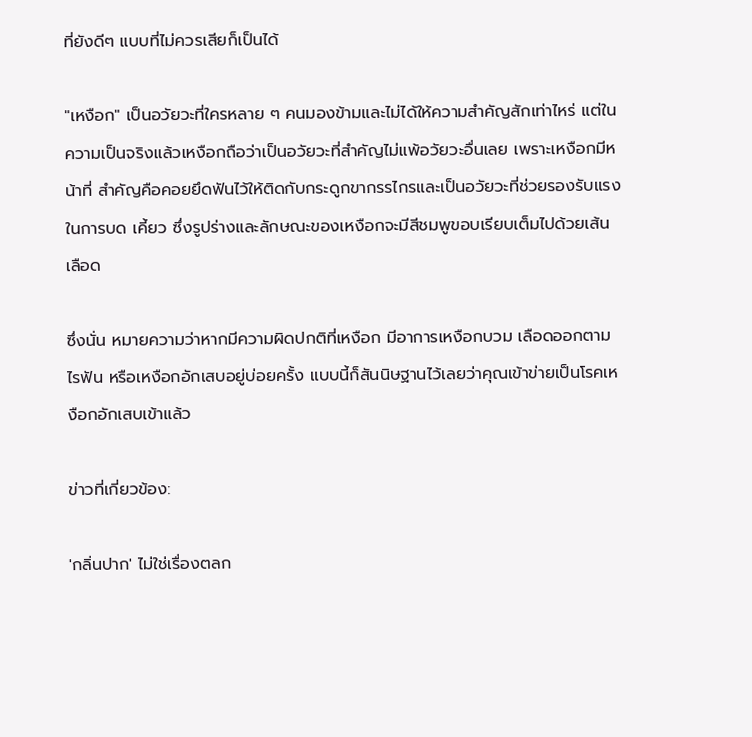ที่ยังดีๆ แบบที่ไม่ควรเสียก็เป็นได้

"เหงือก" เป็นอวัยวะที่ใครหลาย ๆ คนมองข้ามและไม่ได้ให้ความสำคัญสักเท่าไหร่ แต่ใน ความเป็นจริงแล้วเหงือกถือว่าเป็นอวัยวะที่สำคัญไม่แพ้อวัยวะอื่นเลย เพราะเหงือกมีหน้าที่ สำคัญคือคอยยึดฟันไว้ให้ติดกับกระดูกขากรรไกรและเป็นอวัยวะที่ช่วยรองรับแรงในการบด เคี้ยว ซึ่งรูปร่างและลักษณะของเหงือกจะมีสีชมพูขอบเรียบเต็มไปด้วยเส้นเลือด

ซึ่งนั่น หมายความว่าหากมีความผิดปกติที่เหงือก มีอาการเหงือกบวม เลือดออกตามไรฟัน หรือเหงือกอักเสบอยู่บ่อยครั้ง แบบนี้ก็สันนิษฐานไว้เลยว่าคุณเข้าข่ายเป็นโรคเหงือกอักเสบเข้าแล้ว

ข่าวที่เกี่ยวข้อง:

'กลิ่นปาก' ไม่ใช่เรื่องตลก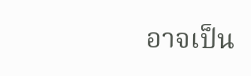อาจเป็น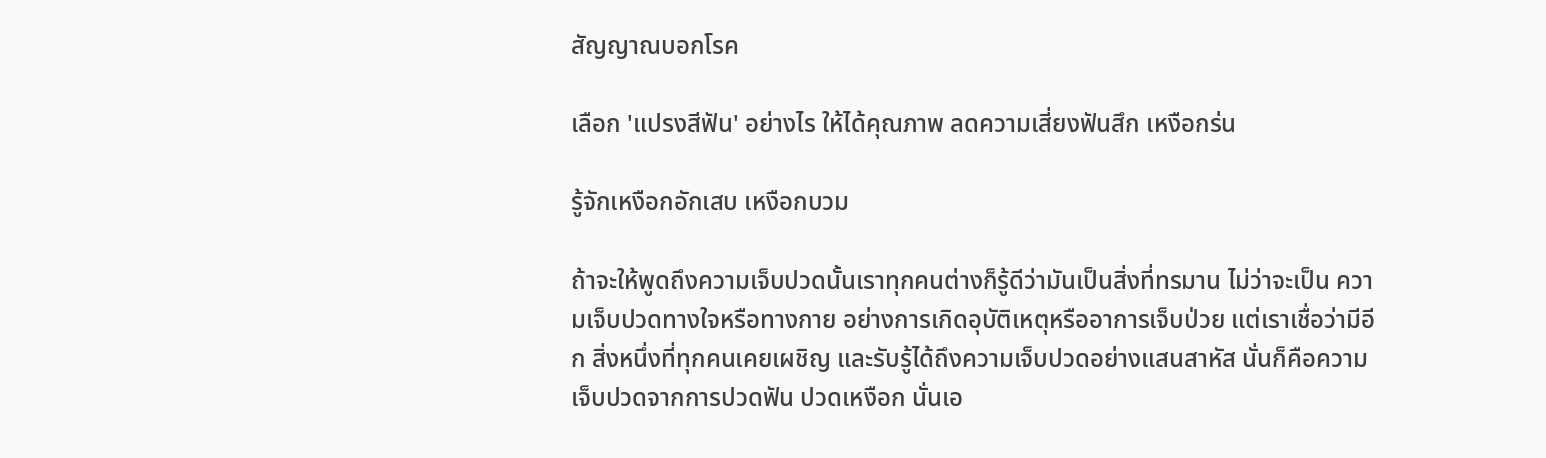สัญญาณบอกโรค

เลือก 'แปรงสีฟัน' อย่างไร ให้ได้คุณภาพ ลดความเสี่ยงฟันสึก เหงือกร่น

รู้จักเหงือกอักเสบ เหงือกบวม

ถ้าจะให้พูดถึงความเจ็บปวดนั้นเราทุกคนต่างก็รู้ดีว่ามันเป็นสิ่งที่ทรมาน ไม่ว่าจะเป็น ความเจ็บปวดทางใจหรือทางกาย อย่างการเกิดอุบัติเหตุหรืออาการเจ็บป่วย แต่เราเชื่อว่ามีอีก สิ่งหนึ่งที่ทุกคนเคยเผชิญ และรับรู้ได้ถึงความเจ็บปวดอย่างแสนสาหัส นั่นก็คือความ เจ็บปวดจากการปวดฟัน ปวดเหงือก นั่นเอ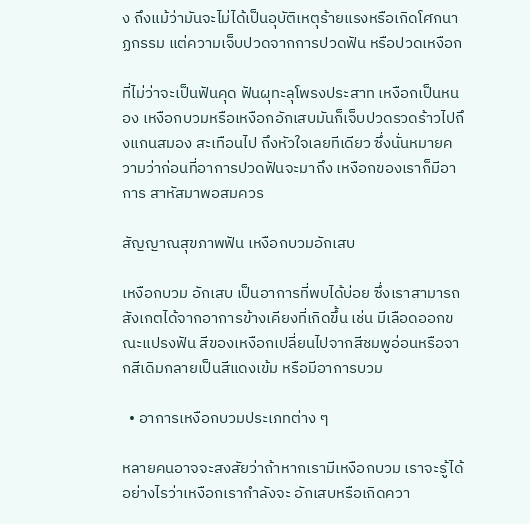ง ถึงแม้ว่ามันจะไม่ได้เป็นอุบัติเหตุร้ายแรงหรือเกิดโศกนาฏกรรม แต่ความเจ็บปวดจากการปวดฟัน หรือปวดเหงือก

ที่ไม่ว่าจะเป็นฟันคุด ฟันผุทะลุโพรงประสาท เหงือกเป็นหนอง เหงือกบวมหรือเหงือกอักเสบมันก็เจ็บปวดรวดร้าวไปถึงแกนสมอง สะเทือนไป ถึงหัวใจเลยทีเดียว ซึ่งนั่นหมายความว่าก่อนที่อาการปวดฟันจะมาถึง เหงือกของเราก็มีอาการ สาหัสมาพอสมควร

สัญญาณสุขภาพฟัน เหงือกบวมอักเสบ

เหงือกบวม อักเสบ เป็นอาการที่พบได้บ่อย ซึ่งเราสามารถสังเกตได้จากอาการข้างเคียงที่เกิดขึ้น เช่น มีเลือดออกขณะแปรงฟัน สีของเหงือกเปลี่ยนไปจากสีชมพูอ่อนหรือจากสีเดิมกลายเป็นสีแดงเข้ม หรือมีอาการบวม

  • อาการเหงือกบวมประเภทต่าง ๆ

หลายคนอาจจะสงสัยว่าถ้าหากเรามีเหงือกบวม เราจะรู้ได้อย่างไรว่าเหงือกเรากำลังจะ อักเสบหรือเกิดควา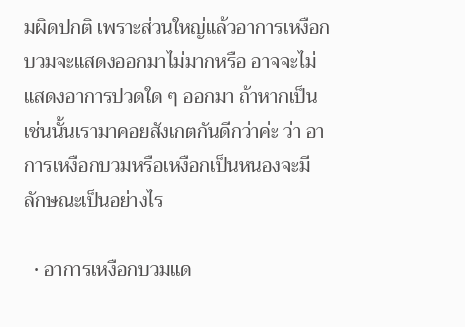มผิดปกติ เพราะส่วนใหญ่แล้วอาการเหงือกบวมจะแสดงออกมาไม่มากหรือ อาจจะไม่แสดงอาการปวดใด ๆ ออกมา ถ้าหากเป็นเช่นนั้นเรามาคอยสังเกตกันดีกว่าค่ะ ว่า อาการเหงือกบวมหรือเหงือกเป็นหนองจะมีลักษณะเป็นอย่างไร

  • อาการเหงือกบวมแด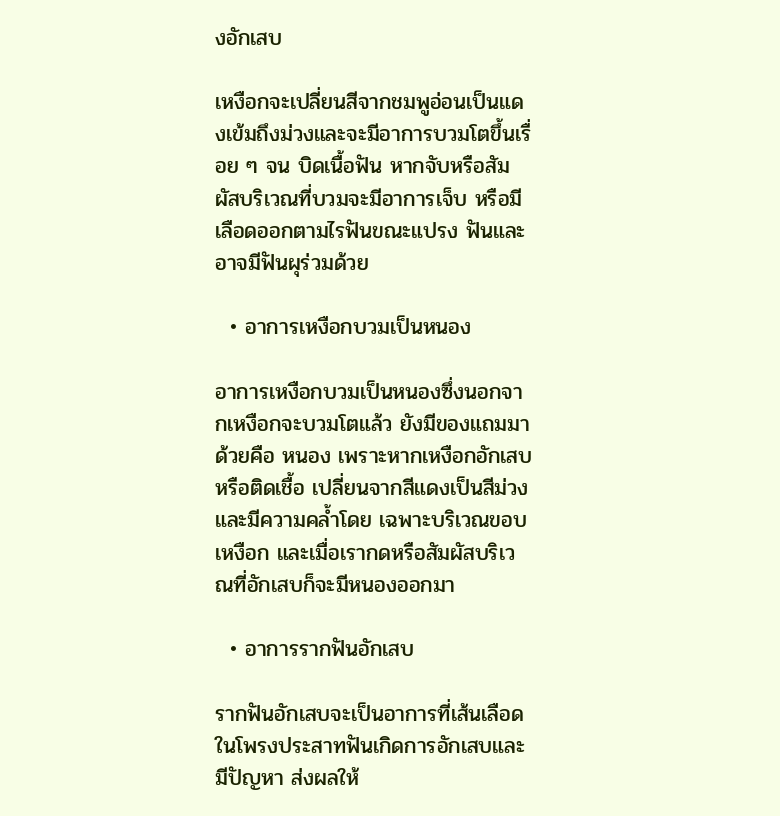งอักเสบ

เหงือกจะเปลี่ยนสีจากชมพูอ่อนเป็นแดงเข้มถึงม่วงและจะมีอาการบวมโตขึ้นเรื่อย ๆ จน บิดเนื้อฟัน หากจับหรือสัมผัสบริเวณที่บวมจะมีอาการเจ็บ หรือมีเลือดออกตามไรฟันขณะแปรง ฟันและอาจมีฟันผุร่วมด้วย

  • อาการเหงือกบวมเป็นหนอง

อาการเหงือกบวมเป็นหนองซึ่งนอกจากเหงือกจะบวมโตแล้ว ยังมีของแถมมาด้วยคือ หนอง เพราะหากเหงือกอักเสบหรือติดเชื้อ เปลี่ยนจากสีแดงเป็นสีม่วงและมีความคล้ำโดย เฉพาะบริเวณขอบเหงือก และเมื่อเรากดหรือสัมผัสบริเวณที่อักเสบก็จะมีหนองออกมา

  • อาการรากฟันอักเสบ

รากฟันอักเสบจะเป็นอาการที่เส้นเลือดในโพรงประสาทฟันเกิดการอักเสบและมีปัญหา ส่งผลให้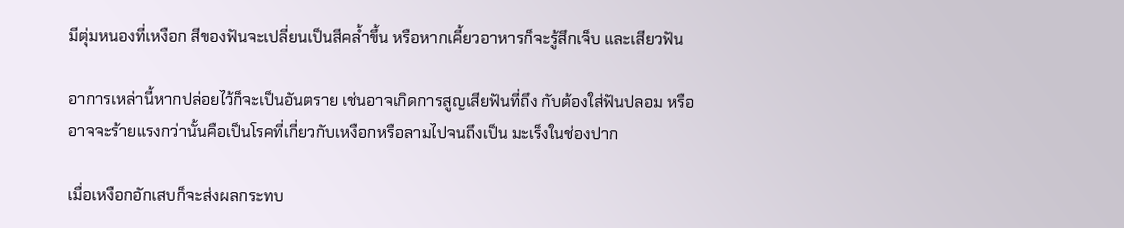มีตุ่มหนองที่เหงือก สีของฟันจะเปลี่ยนเป็นสีคล้ำขึ้น หรือหากเคี้ยวอาหารก็จะรู้สึกเจ็บ และเสียวฟัน

อาการเหล่านี้หากปล่อยไว้ก็จะเป็นอันตราย เช่นอาจเกิดการสูญเสียฟันที่ถึง กับต้องใส่ฟันปลอม หรืออาจจะร้ายแรงกว่านั้นคือเป็นโรคที่เกี่ยวกับเหงือกหรือลามไปจนถึงเป็น มะเร็งในช่องปาก

เมื่อเหงือกอักเสบก็จะส่งผลกระทบ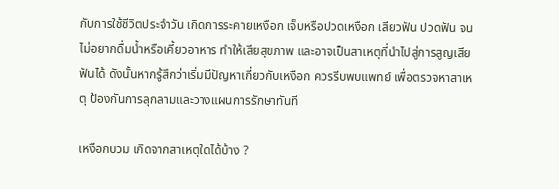กับการใช้ชีวิตประจำวัน เกิดการระคายเหงือก เจ็บหรือปวดเหงือก เสียวฟัน ปวดฟัน จนไม่อยากดื่มน้ำหรือเคี้ยวอาหาร ทำให้เสียสุขภาพ และอาจเป็นสาเหตุที่นำไปสู่การสูญเสียฟันได้ ดังนั้นหากรู้สึกว่าเริ่มมีปัญหาเกี่ยวกับเหงือก ควรรีบพบแพทย์ เพื่อตรวจหาสาเหตุ ป้องกันการลุกลามและวางแผนการรักษาทันที

เหงือกบวม เกิดจากสาเหตุใดได้บ้าง ?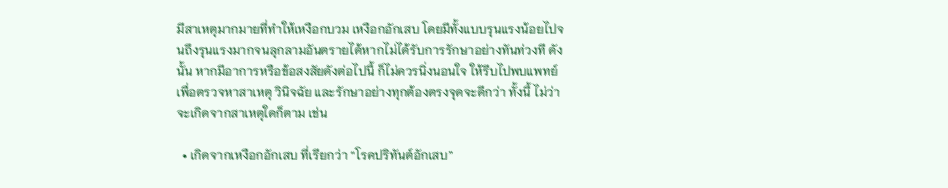มีสาเหตุมากมายที่ทำให้เหงือกบวม เหงือกอักเสบ โดยมีทั้งแบบรุนแรงน้อยไปจนถึงรุนแรงมากจนลุกลามอันตรายได้หากไม่ได้รับการรักษาอย่างทันท่วงที ดังนั้น หากมีอาการหรือข้อสงสัยดังต่อไปนี้ ก็ไม่ควรนิ่งนอนใจ ให้รีบไปพบแพทย์เพื่อตรวจหาสาเหตุ วินิจฉัย และรักษาอย่างทุกต้องตรงจุดจะดีกว่า ทั้งนี้ ไม่ว่าจะเกิดจากสาเหตุใดก็ตาม เช่น

  • เกิดจากเหงือกอักเสบ ที่เรียกว่า “โรคปริทันต์อักเสบ”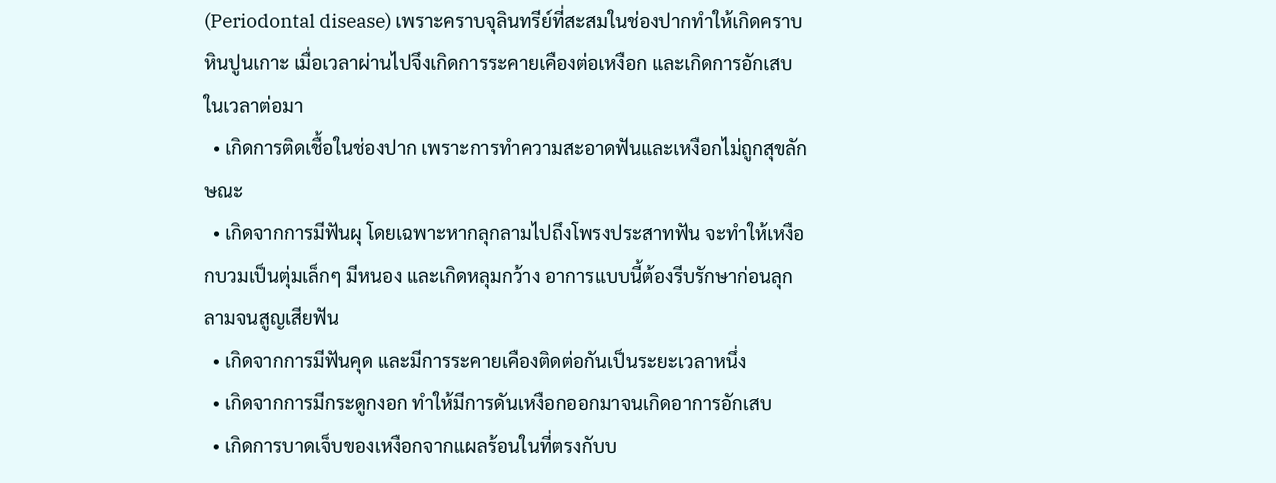(Periodontal disease) เพราะคราบจุลินทรีย์ที่สะสมในช่องปากทำให้เกิดคราบหินปูนเกาะ เมื่อเวลาผ่านไปจึงเกิดการระคายเคืองต่อเหงือก และเกิดการอักเสบในเวลาต่อมา
  • เกิดการติดเชื้อในช่องปาก เพราะการทำความสะอาดฟันและเหงือกไม่ถูกสุขลักษณะ
  • เกิดจากการมีฟันผุ โดยเฉพาะหากลุกลามไปถึงโพรงประสาทฟัน จะทำให้เหงือกบวมเป็นตุ่มเล็กๆ มีหนอง และเกิดหลุมกว้าง อาการแบบนี้ต้องรีบรักษาก่อนลุกลามจนสูญเสียฟัน
  • เกิดจากการมีฟันคุด และมีการระคายเคืองติดต่อกันเป็นระยะเวลาหนึ่ง
  • เกิดจากการมีกระดูกงอก ทำให้มีการดันเหงือกออกมาจนเกิดอาการอักเสบ
  • เกิดการบาดเจ็บของเหงือกจากแผลร้อนในที่ตรงกับบ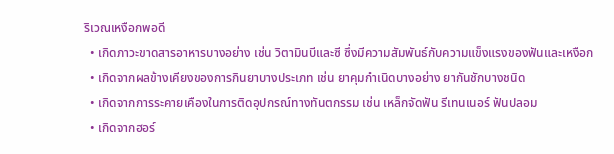ริเวณเหงือกพอดี
  • เกิดภาวะขาดสารอาหารบางอย่าง เช่น วิตามินบีและซี ซึ่งมีความสัมพันธ์กับความแข็งแรงของฟันและเหงือก
  • เกิดจากผลข้างเคียงของการกินยาบางประเภท เช่น ยาคุมกำเนิดบางอย่าง ยากันชักบางชนิด
  • เกิดจากการระคายเคืองในการติดอุปกรณ์ทางทันตกรรม เช่น เหล็กจัดฟัน รีเทนเนอร์ ฟันปลอม
  • เกิดจากฮอร์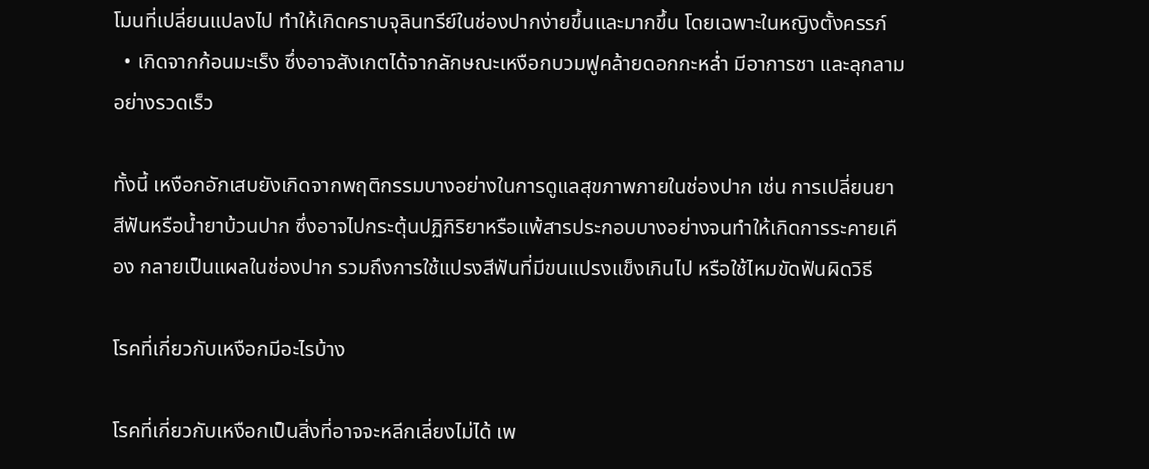โมนที่เปลี่ยนแปลงไป ทำให้เกิดคราบจุลินทรีย์ในช่องปากง่ายขึ้นและมากขึ้น โดยเฉพาะในหญิงตั้งครรภ์
  • เกิดจากก้อนมะเร็ง ซึ่งอาจสังเกตได้จากลักษณะเหงือกบวมฟูคล้ายดอกกะหล่ำ มีอาการชา และลุกลามอย่างรวดเร็ว

ทั้งนี้ เหงือกอักเสบยังเกิดจากพฤติกรรมบางอย่างในการดูแลสุขภาพภายในช่องปาก เช่น การเปลี่ยนยาสีฟันหรือน้ำยาบ้วนปาก ซึ่งอาจไปกระตุ้นปฏิกิริยาหรือแพ้สารประกอบบางอย่างจนทำให้เกิดการระคายเคือง กลายเป็นแผลในช่องปาก รวมถึงการใช้แปรงสีฟันที่มีขนแปรงแข็งเกินไป หรือใช้ไหมขัดฟันผิดวิธี

โรคที่เกี่ยวกับเหงือกมีอะไรบ้าง

โรคที่เกี่ยวกับเหงือกเป็นสิ่งที่อาจจะหลีกเลี่ยงไม่ได้ เพ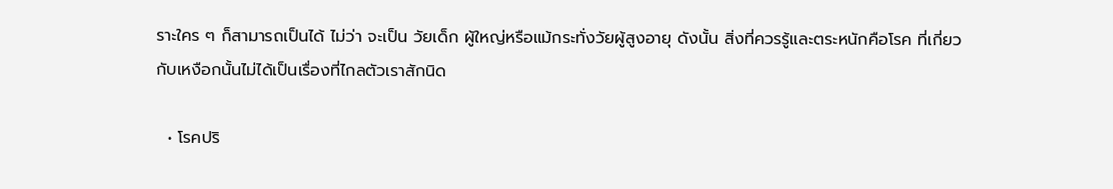ราะใคร ๆ ก็สามารถเป็นได้ ไม่ว่า จะเป็น วัยเด็ก ผู้ใหญ่หรือแม้กระทั่งวัยผู้สูงอายุ ดังนั้น สิ่งที่ควรรู้และตระหนักคือโรค ที่เกี่ยวกับเหงือกนั้นไม่ได้เป็นเรื่องที่ไกลตัวเราสักนิด

  • โรคปริ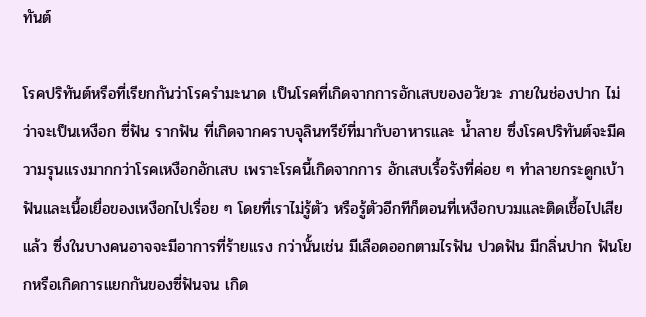ทันต์

โรคปริทันต์หรือที่เรียกกันว่าโรครำมะนาด เป็นโรคที่เกิดจากการอักเสบของอวัยวะ ภายในช่องปาก ไม่ว่าจะเป็นเหงือก ซี่ฟัน รากฟัน ที่เกิดจากคราบจุลินทรีย์ที่มากับอาหารและ น้ำลาย ซึ่งโรคปริทันต์จะมีความรุนแรงมากกว่าโรคเหงือกอักเสบ เพราะโรคนี้เกิดจากการ อักเสบเรื้อรังที่ค่อย ๆ ทำลายกระดูกเบ้าฟันและเนื้อเยื่อของเหงือกไปเรื่อย ๆ โดยที่เราไม่รู้ตัว หรือรู้ตัวอีกทีก็ตอนที่เหงือกบวมและติดเชื้อไปเสียแล้ว ซึ่งในบางคนอาจจะมีอาการที่ร้ายแรง กว่านั้นเช่น มีเลือดออกตามไรฟัน ปวดฟัน มีกลิ่นปาก ฟันโยกหรือเกิดการแยกกันของซี่ฟันจน เกิด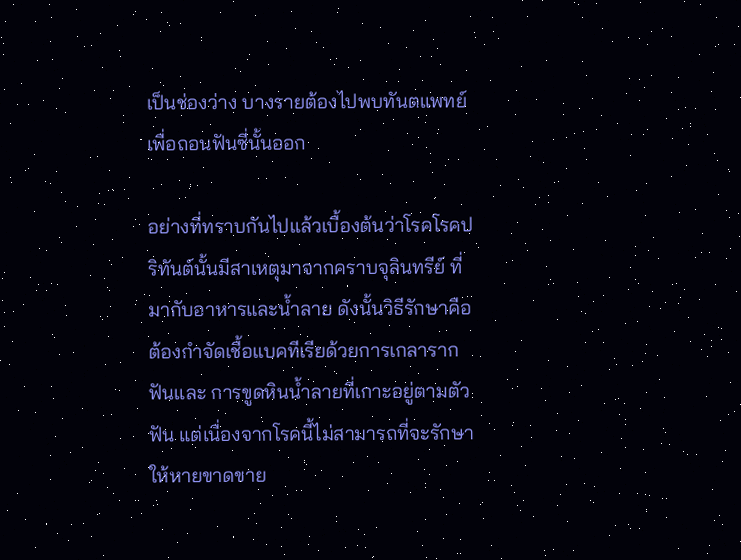เป็นช่องว่าง บางรายต้องไปพบทันตแพทย์เพื่อถอนฟันซี่นั้นออก

อย่างที่ทราบกันไปแล้วเบื้องต้นว่าโรคโรคปริทันต์นั้นมีสาเหตุมาจากคราบจุลินทรีย์ ที่มากับอาหารและน้ำลาย ดังนั้นวิธีรักษาคือต้องกำจัดเชื้อแบคทีเรียด้วยการเกลารากฟันและ การขูดหินน้ำลายที่เกาะอยู่ตามตัวฟัน แต่เนื่องจากโรคนี้ไม่สามารถที่จะรักษาให้หายขาดขาย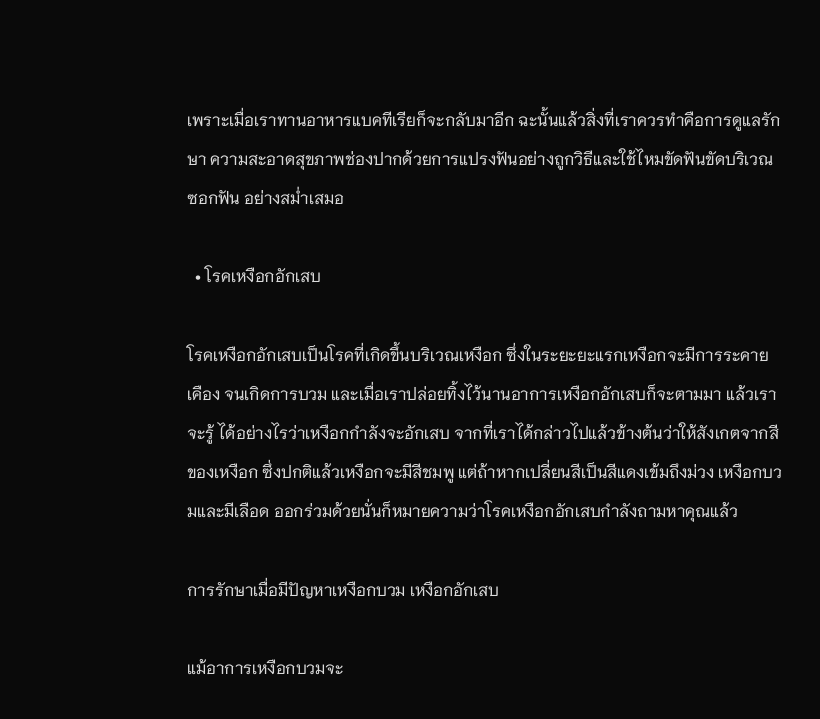เพราะเมื่อเราทานอาหารแบคทีเรียก็จะกลับมาอีก ฉะนั้นแล้วสิ่งที่เราควรทำคือการดูแลรักษา ความสะอาดสุขภาพช่องปากด้วยการแปรงฟันอย่างถูกวิธีและใช้ไหมขัดฟันขัดบริเวณซอกฟัน อย่างสม่ำเสมอ

  • โรคเหงือกอักเสบ

โรคเหงือกอักเสบเป็นโรคที่เกิดขึ้นบริเวณเหงือก ซึ่งในระยะยะแรกเหงือกจะมีการระคาย เคือง จนเกิดการบวม และเมื่อเราปล่อยทิ้งไว้นานอาการเหงือกอักเสบก็จะตามมา แล้วเราจะรู้ ได้อย่างไรว่าเหงือกกำลังจะอักเสบ จากที่เราได้กล่าวไปแล้วข้างต้นว่าให้สังเกตจากสีของเหงือก ซึ่งปกติแล้วเหงือกจะมีสีชมพู แต่ถ้าหากเปลี่ยนสีเป็นสีแดงเข้มถึงม่วง เหงือกบวมและมีเลือด ออกร่วมด้วยนั่นก็หมายความว่าโรคเหงือกอักเสบกำลังถามหาคุณแล้ว

การรักษาเมื่อมีปัญหาเหงือกบวม เหงือกอักเสบ

แม้อาการเหงือกบวมจะ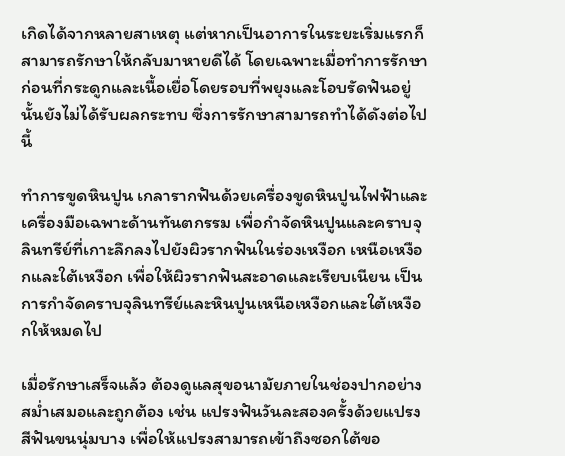เกิดได้จากหลายสาเหตุ แต่หากเป็นอาการในระยะเริ่มแรกก็สามารถรักษาให้กลับมาหายดีได้ โดยเฉพาะเมื่อทำการรักษาก่อนที่กระดูกและเนื้อเยื่อโดยรอบที่พยุงและโอบรัดฟันอยู่นั้นยังไม่ได้รับผลกระทบ ซึ่งการรักษาสามารถทำได้ดังต่อไปนี้

ทำการขูดหินปูน เกลารากฟันด้วยเครื่องขูดหินปูนไฟฟ้าและเครื่องมือเฉพาะด้านทันตกรรม เพื่อกำจัดหินปูนและคราบจุลินทรีย์ที่เกาะลึกลงไปยังผิวรากฟันในร่องเหงือก เหนือเหงือกและใต้เหงือก เพื่อให้ผิวรากฟันสะอาดและเรียบเนียน เป็นการกำจัดคราบจุลินทรีย์และหินปูนเหนือเหงือกและใต้เหงือกให้หมดไป

เมื่อรักษาเสร็จแล้ว ต้องดูแลสุขอนามัยภายในช่องปากอย่างสม่ำเสมอและถูกต้อง เช่น แปรงฟันวันละสองครั้งด้วยแปรงสีฟันขนนุ่มบาง เพื่อให้แปรงสามารถเข้าถึงซอกใต้ขอ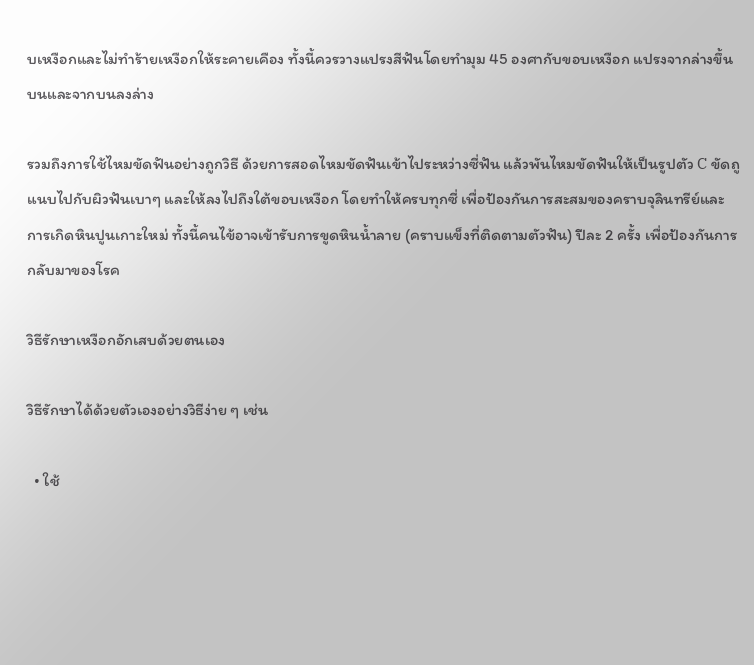บเหงือกและไม่ทำร้ายเหงือกให้ระคายเคือง ทั้งนี้ควรวางแปรงสีฟันโดยทำมุม 45 องศากับขอบเหงือก แปรงจากล่างขึ้นบนและจากบนลงล่าง

รวมถึงการใช้ไหมขัดฟันอย่างถูกวิธี ด้วยการสอดไหมขัดฟันเข้าไประหว่างซี่ฟัน แล้วพันไหมขัดฟันให้เป็นรูปตัว C ขัดถูแนบไปกับผิวฟันเบาๆ และให้ลงไปถึงใต้ขอบเหงือก โดยทำให้ครบทุกซี่ เพื่อป้องกันการสะสมของคราบจุลินทรีย์และการเกิดหินปูนเกาะใหม่ ทั้งนี้คนไข้อาจเข้ารับการขูดหินน้ำลาย (คราบแข็งที่ติดตามตัวฟัน) ปีละ 2 ครั้ง เพื่อป้องกันการกลับมาของโรค

วิธีรักษาเหงือกอักเสบด้วยตนเอง

วิธีรักษาได้ด้วยตัวเองอย่างวิธีง่าย ๆ เช่น

  • ใช้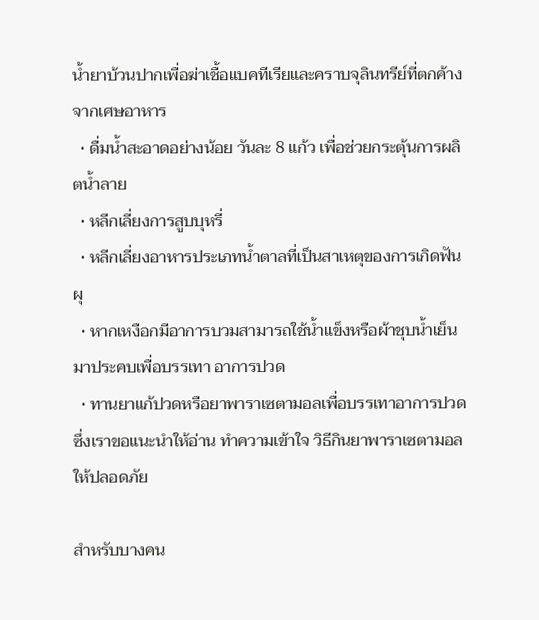น้ำยาบ้วนปากเพื่อฆ่าเชื้อแบคทีเรียและคราบจุลินทรีย์ที่ตกค้างจากเศษอาหาร
  • ดื่มน้ำสะอาดอย่างน้อย วันละ 8 แก้ว เพื่อช่วยกระตุ้นการผลิตน้ำลาย
  • หลีกเลี่ยงการสูบบุหรี่
  • หลีกเลี่ยงอาหารประเภทน้ำตาลที่เป็นสาเหตุของการเกิดฟันผุ
  • หากเหงือกมีอาการบวมสามารถใช้น้ำแข็งหรือผ้าชุบน้ำเย็นมาประคบเพื่อบรรเทา อาการปวด
  • ทานยาแก้ปวดหรือยาพาราเซตามอลเพื่อบรรเทาอาการปวด ซึ่งเราขอแนะนำให้อ่าน ทำความเข้าใจ วิธีกินยาพาราเซตามอลให้ปลอดภัย

สำหรับบางคน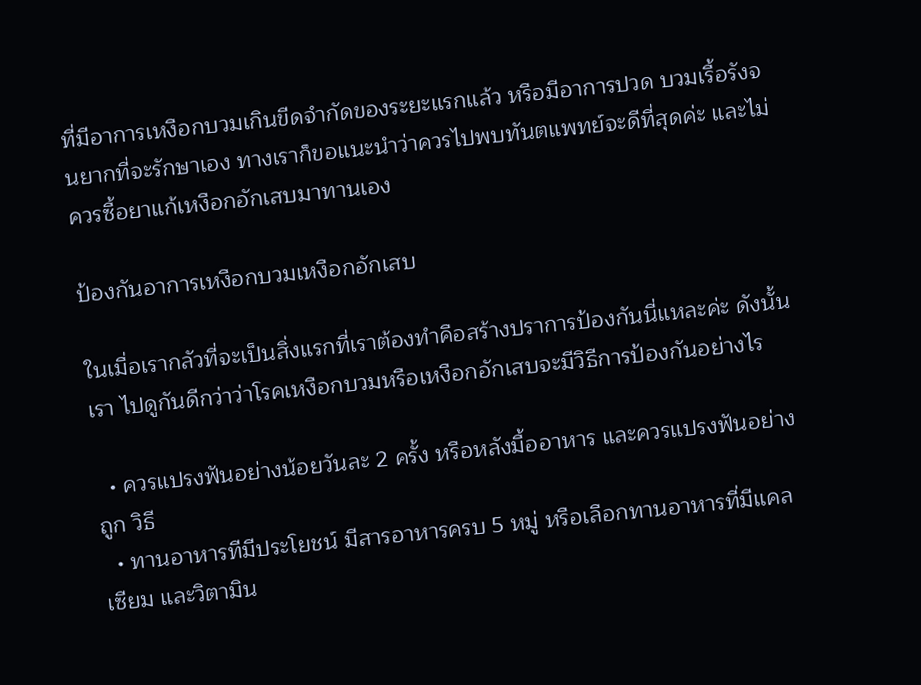ที่มีอาการเหงือกบวมเกินขีดจำกัดของระยะแรกแล้ว หรือมีอาการปวด บวมเรื้อรังจนยากที่จะรักษาเอง ทางเราก็ขอแนะนำว่าควรไปพบทันตแพทย์จะดีที่สุดค่ะ และไม่ ควรซื้อยาแก้เหงือกอักเสบมาทานเอง

ป้องกันอาการเหงือกบวมเหงือกอักเสบ

ในเมื่อเรากลัวที่จะเป็นสิ่งแรกที่เราต้องทำคือสร้างปราการป้องกันนี่แหละค่ะ ดังนั้นเรา ไปดูกันดีกว่าว่าโรคเหงือกบวมหรือเหงือกอักเสบจะมีวิธีการป้องกันอย่างไร

  • ควรแปรงฟันอย่างน้อยวันละ 2 ครั้ง หรือหลังมื้ออาหาร และควรแปรงฟันอย่างถูก วิธี
  • ทานอาหารทีมีประโยชน์ มีสารอาหารครบ 5 หมู่ หรือเลือกทานอาหารที่มีแคลเซียม และวิตามิน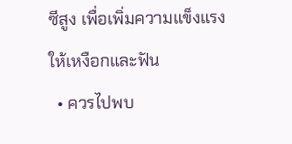ซีสูง เพื่อเพิ่มความแข็งแรงให้เหงือกและฟัน
  • ควรไปพบ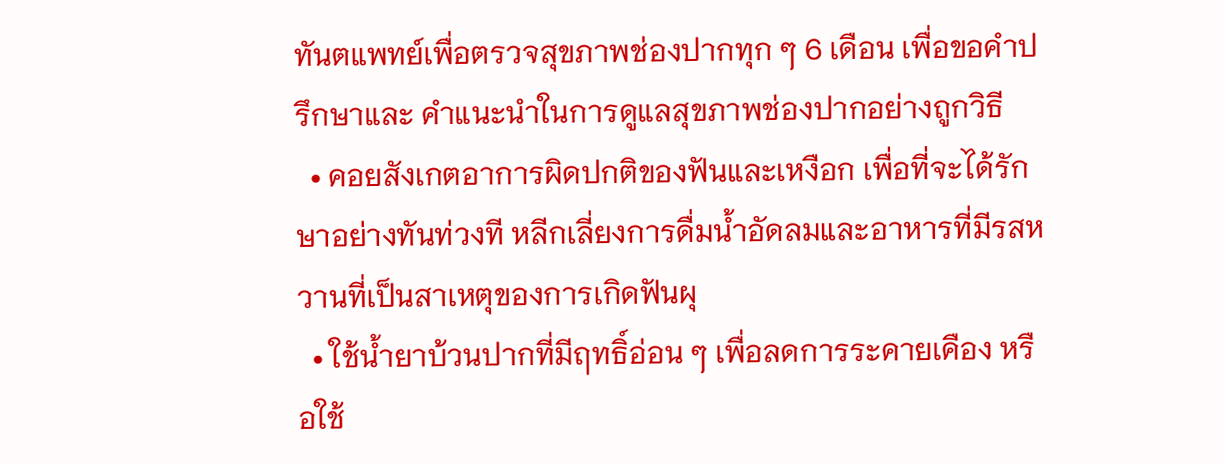ทันตแพทย์เพื่อตรวจสุขภาพช่องปากทุก ๆ 6 เดือน เพื่อขอคำปรึกษาและ คำแนะนำในการดูแลสุขภาพช่องปากอย่างถูกวิธี
  • คอยสังเกตอาการผิดปกติของฟันและเหงือก เพื่อที่จะได้รักษาอย่างทันท่วงที หลีกเลี่ยงการดื่มน้ำอัดลมและอาหารที่มีรสหวานที่เป็นสาเหตุของการเกิดฟันผุ
  • ใช้น้ำยาบ้วนปากที่มีฤทธิ์อ่อน ๆ เพื่อลดการระคายเคือง หรือใช้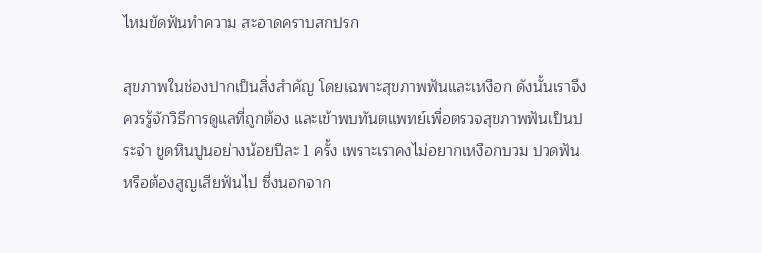ไหมขัดฟันทำความ สะอาดคราบสกปรก

สุขภาพในช่องปากเป็นสิ่งสำคัญ โดยเฉพาะสุขภาพฟันและเหงือก ดังนั้นเราจึงควรรู้จักวิธีการดูแลที่ถูกต้อง และเข้าพบทันตแพทย์เพื่อตรวจสุขภาพฟันเป็นประจำ ขูดหินปูนอย่างน้อยปีละ 1 ครั้ง เพราะเราคงไม่อยากเหงือกบวม ปวดฟัน หรือต้องสูญเสียฟันไป ซึ่งนอกจาก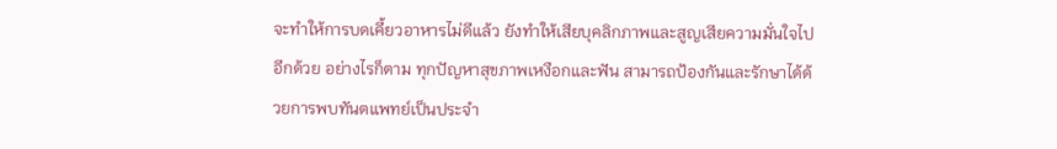จะทำให้การบดเคี้ยวอาหารไม่ดีแล้ว ยังทำให้เสียบุคลิกภาพและสูญเสียความมั่นใจไปอีกด้วย อย่างไรก็ตาม ทุกปัญหาสุขภาพเหงือกและฟัน สามารถป้องกันและรักษาได้ด้วยการพบทันตแพทย์เป็นประจำ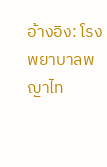อ้างอิง: โรงพยาบาลพญาไท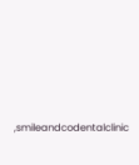,smileandcodentalclinic